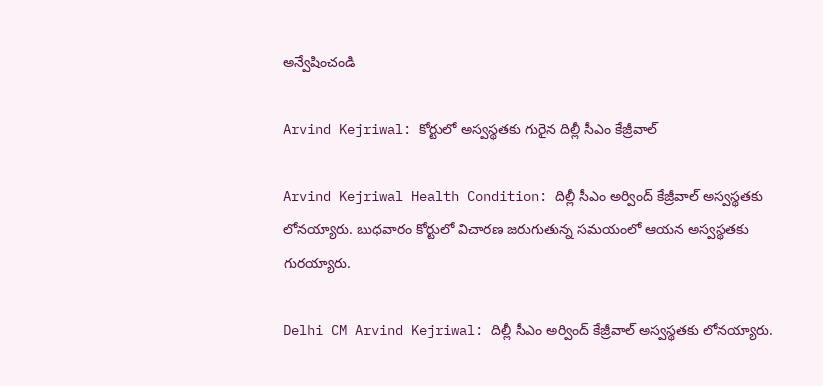అన్వేషించండి

Arvind Kejriwal: కోర్టులో అస్వస్థతకు గురైన దిల్లీ సీఎం కేజ్రీవాల్

Arvind Kejriwal Health Condition: దిల్లీ సీఎం అర్వింద్ కేజ్రీవాల్ అస్వస్థతకు లోనయ్యారు. బుధవారం కోర్టులో విచారణ జరుగుతున్న సమయంలో ఆయన అస్వస్థతకు గురయ్యారు.

Delhi CM Arvind Kejriwal: దిల్లీ సీఎం అర్వింద్ కేజ్రీవాల్ అస్వస్థతకు లోనయ్యారు.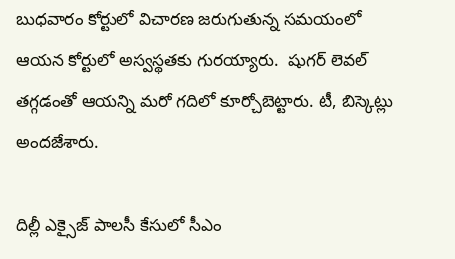బుధవారం కోర్టులో విచారణ జరుగుతున్న సమయంలో ఆయన కోర్టులో అస్వస్థతకు గురయ్యారు.  షుగర్ లెవల్ తగ్గడంతో ఆయన్ని మరో గదిలో కూర్చోబెట్టారు. టీ, బిస్కెట్లు అందజేశారు.

దిల్లీ ఎక్సైజ్ పాలసీ కేసులో సీఎం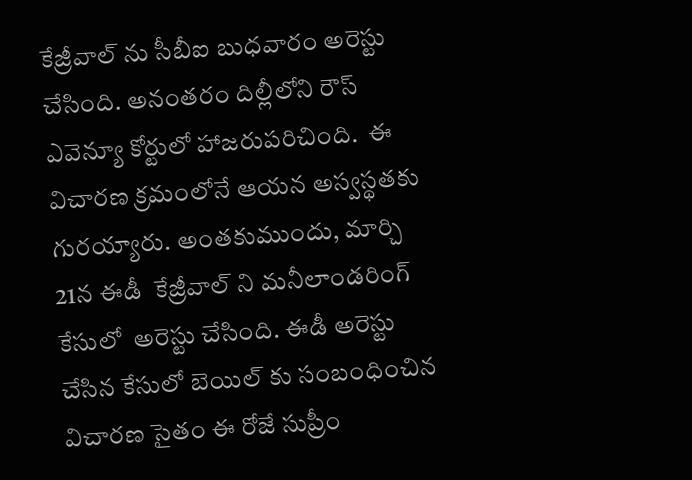కేజ్రీవాల్ ను సీబీఐ బుధవారం అరెస్టు చేసింది. అనంతరం దిల్లీలోని రౌస్ ఎవెన్యూ కోర్టులో హాజరుపరిచింది.  ఈ విచారణ క్రమంలోనే ఆయన అస్వస్థతకు గురయ్యారు. అంతకుముందు, మార్చి 21న ఈడీ  కేజ్రీవాల్ ని మనీలాండరింగ్ కేసులో  అరెస్టు చేసింది. ఈడీ అరెస్టు చేసిన కేసులో బెయిల్ కు సంబంధించిన విచారణ సైతం ఈ రోజే సుప్రీం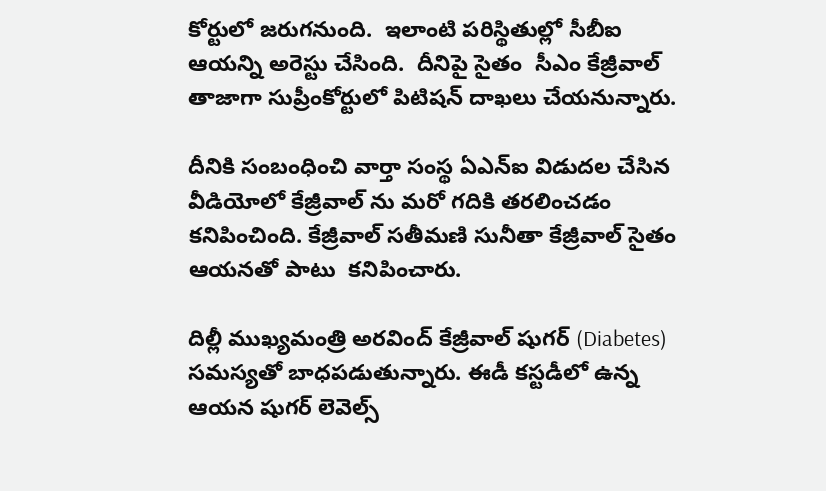కోర్టులో జరుగనుంది.  ఇలాంటి పరిస్థితుల్లో సీబీఐ ఆయన్ని అరెస్టు చేసింది.  దీనిపై సైతం  సీఎం కేజ్రీవాల్ తాజాగా సుప్రీంకోర్టులో పిటిషన్ దాఖలు చేయనున్నారు.

దీనికి సంబంధించి వార్తా సంస్థ ఏఎన్ఐ విడుదల చేసిన వీడియోలో కేజ్రీవాల్ ను మరో గదికి తరలించడం కనిపించింది. కేజ్రీవాల్ సతీమణి సునీతా కేజ్రీవాల్ సైతం ఆయనతో పాటు  కనిపించారు.

దిల్లీ ముఖ్యమంత్రి అరవింద్ కేజ్రీవాల్ షుగర్ (Diabetes) సమస్యతో బాధపడుతున్నారు. ఈడీ కస్టడీలో ఉన్న ఆయన షుగర్ లెవెల్స్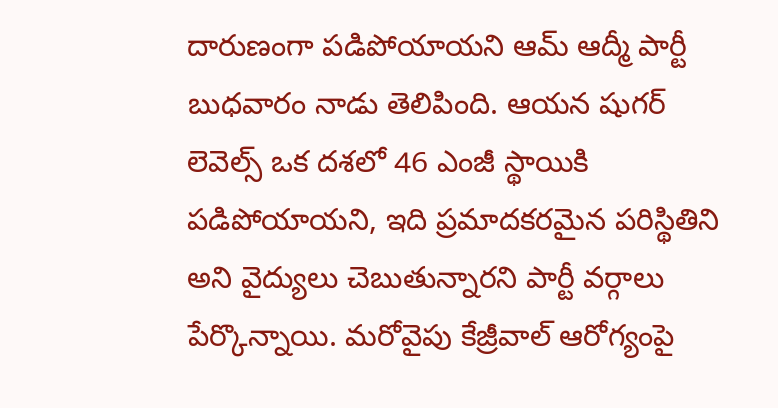దారుణంగా పడిపోయాయని ఆమ్ ఆద్మీ పార్టీ బుధవారం నాడు తెలిపింది. ఆయన షుగర్ లెవెల్స్ ఒక దశలో 46 ఎంజీ స్థాయికి పడిపోయాయని, ఇది ప్రమాదకరమైన పరిస్థితిని అని వైద్యులు చెబుతున్నారని పార్టీ వర్గాలు పేర్కొన్నాయి. మరోవైపు కేజ్రీవాల్ ఆరోగ్యంపై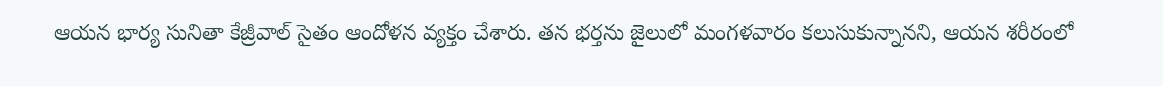ఆయన భార్య సునితా కేజ్రీవాల్ సైతం ఆందోళన వ్యక్తం చేశారు. తన భర్తను జైలులో మంగళవారం కలుసుకున్నానని, ఆయన శరీరంలో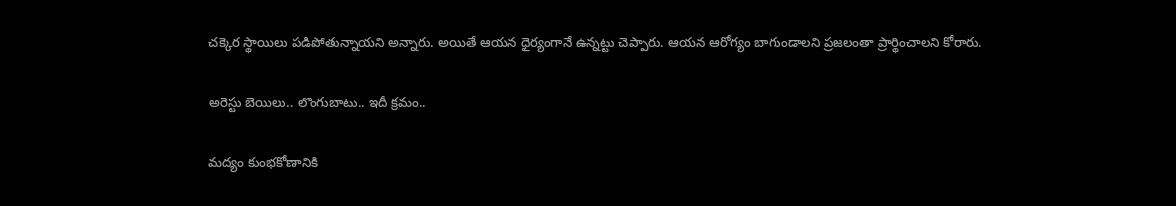చక్కెర స్థాయిలు పడిపోతున్నాయని అన్నారు. అయితే ఆయన ధైర్యంగానే ఉన్నట్టు చెప్పారు. ఆయన ఆరోగ్యం బాగుండాలని ప్రజలంతా ప్రార్థించాలని కోరారు.

అరెస్టు బెయిలు.. లొంగుబాటు.. ఇదీ క్రమం..

మద్యం కుంభకోణానికి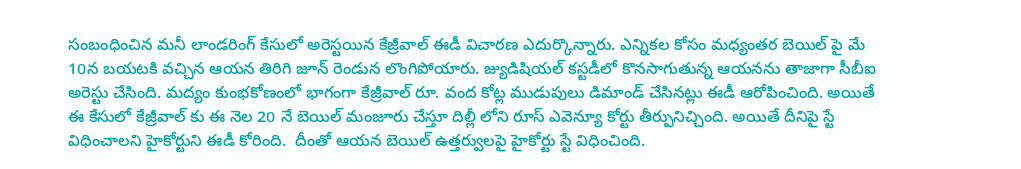సంబంధించిన మనీ లాండరింగ్ కేసులో అరెస్టయిన కేజ్రీవాల్ ఈడీ విచారణ ఎదుర్కొన్నారు. ఎన్నికల కోసం మధ్యంతర బెయిల్ పై మే 10న బయటకి వచ్చిన ఆయన తిరిగి జూన్ రెండున లొంగిపోయారు. జ్యుడిషియల్ కస్టడీలో కొనసాగుతున్న ఆయనను తాజాగా సీబీఐ అరెస్టు చేసింది. మద్యం కుంభకోణంలో భాగంగా కేజ్రీవాల్ రూ. వంద కోట్ల ముడుపులు డిమాండ్ చేసినట్లు ఈడీ ఆరోపించింది. అయితే ఈ కేసులో కేజ్రీవాల్ కు ఈ నెల 20 నే బెయిల్ మంజూరు చేస్తూ దిల్లీ లోని రూస్ ఎవెన్యూ కోర్టు తీర్పునిచ్చింది. అయితే దీనిపై స్టే విధించాలని హైకోర్టుని ఈడీ కోరింది.  దీంతో ఆయన బెయిల్ ఉత్తర్వులపై హైకోర్టు స్టే విధించింది.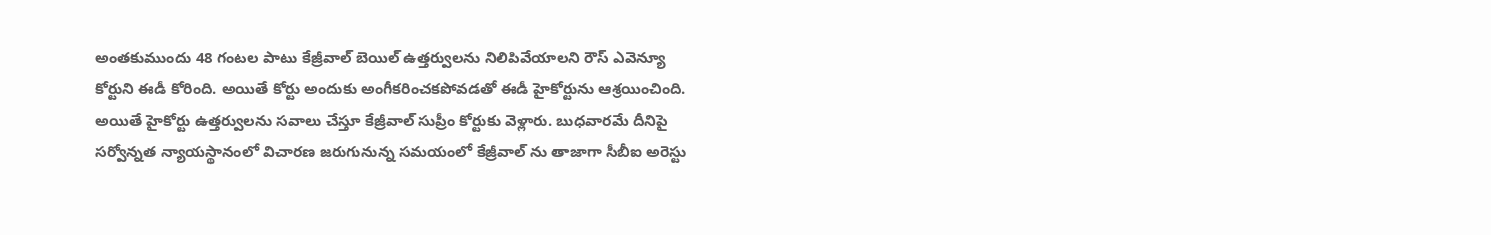అంతకుముందు 48 గంటల పాటు కేజ్రీవాల్ బెయిల్ ఉత్తర్వులను నిలిపివేయాలని రౌస్ ఎవెన్యూ కోర్టుని ఈడీ కోరింది. అయితే కోర్టు అందుకు అంగీకరించకపోవడతో ఈడీ హైకోర్టును ఆశ్రయించింది. అయితే హైకోర్టు ఉత్తర్వులను సవాలు చేస్తూ కేజ్రీవాల్ సుప్రీం కోర్టుకు వెళ్లారు. బుధవారమే దీనిపై సర్వోన్నత న్యాయస్థానంలో విచారణ జరుగునున్న సమయంలో కేజ్రీవాల్ ను తాజాగా సీబీఐ అరెస్టు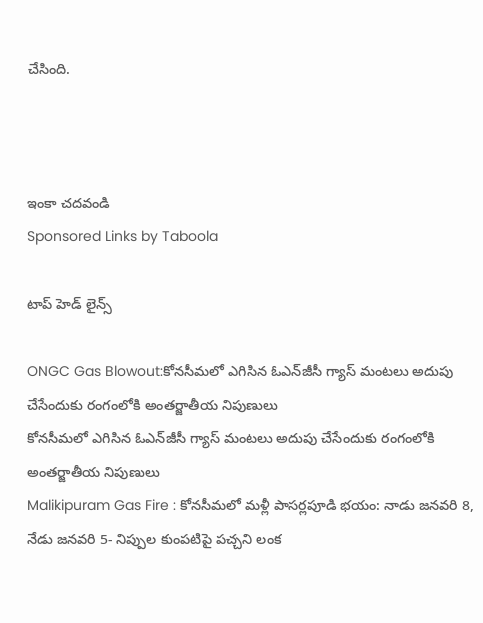చేసింది.



ఇంకా చదవండి
Sponsored Links by Taboola

టాప్ హెడ్ లైన్స్

ONGC Gas Blowout:కోనసీమలో ఎగిసిన ఓఎన్‌జీసీ గ్యాస్‌ మంటలు అదుపు చేసేందుకు రంగంలోకి అంతర్జాతీయ నిపుణులు
కోనసీమలో ఎగిసిన ఓఎన్‌జీసీ గ్యాస్‌ మంటలు అదుపు చేసేందుకు రంగంలోకి అంతర్జాతీయ నిపుణులు
Malikipuram Gas Fire : కోనసీమలో మళ్లీ పాసర్లపూడి భయం: నాడు జనవరి 8, నేడు జనవరి 5- నిప్పుల కుంపటిపై పచ్చని లంక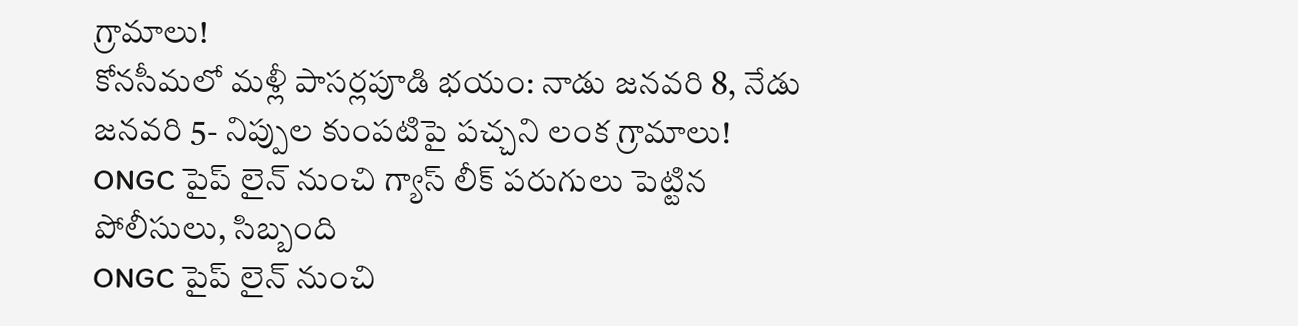గ్రామాలు!
కోనసీమలో మళ్లీ పాసర్లపూడి భయం: నాడు జనవరి 8, నేడు జనవరి 5- నిప్పుల కుంపటిపై పచ్చని లంక గ్రామాలు!
ONGC పైప్ లైన్ నుంచి గ్యాస్ లీక్ పరుగులు పెట్టిన పోలీసులు, సిబ్బంది
ONGC పైప్ లైన్ నుంచి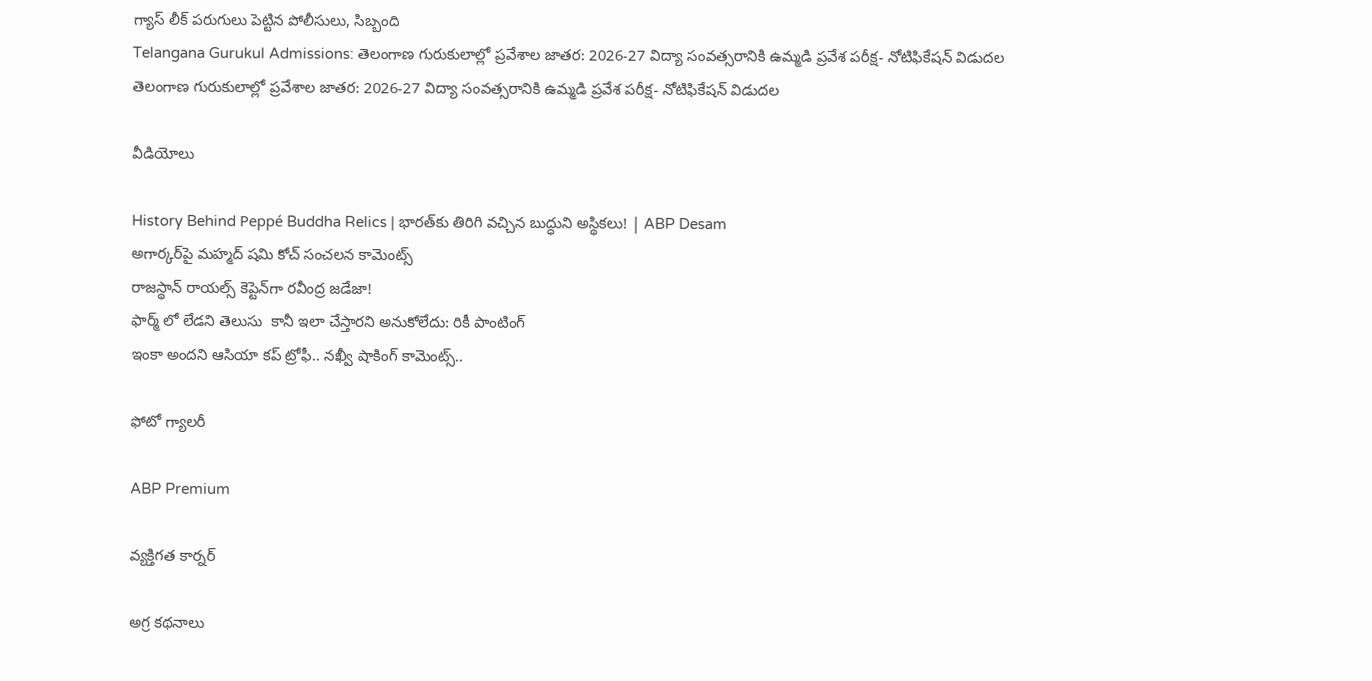గ్యాస్ లీక్ పరుగులు పెట్టిన పోలీసులు, సిబ్బంది
Telangana Gurukul Admissions: తెలంగాణ గురుకులాల్లో ప్రవేశాల జాతర: 2026-27 విద్యా సంవత్సరానికి ఉమ్మడి ప్రవేశ పరీక్ష- నోటిఫికేషన్ విడుదల
తెలంగాణ గురుకులాల్లో ప్రవేశాల జాతర: 2026-27 విద్యా సంవత్సరానికి ఉమ్మడి ప్రవేశ పరీక్ష- నోటిఫికేషన్ విడుదల

వీడియోలు

History Behind Peppé Buddha Relics | భారత్‌కు తిరిగి వచ్చిన బుద్ధుని అస్థికలు! | ABP Desam
అగార్కర్‌పై మహ్మద్ షమి కోచ్ సంచలన కామెంట్స్
రాజస్థాన్ రాయల్స్ కెప్టెన్‌గా రవీంద్ర జడేజా!
ఫార్మ్ లో లేడని తెలుసు  కానీ ఇలా చేస్తారని అనుకోలేదు: రికీ పాంటింగ్
ఇంకా అందని ఆసియా కప్ ట్రోఫీ.. నఖ్వీ షాకింగ్ కామెంట్స్..

ఫోటో గ్యాలరీ

ABP Premium

వ్యక్తిగత కార్నర్

అగ్ర కథనాలు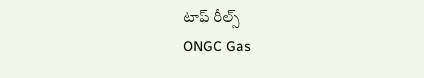టాప్ రీల్స్
ONGC Gas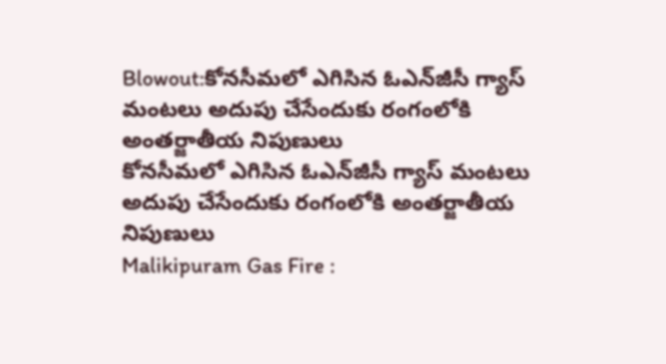Blowout:కోనసీమలో ఎగిసిన ఓఎన్‌జీసీ గ్యాస్‌ మంటలు అదుపు చేసేందుకు రంగంలోకి అంతర్జాతీయ నిపుణులు
కోనసీమలో ఎగిసిన ఓఎన్‌జీసీ గ్యాస్‌ మంటలు అదుపు చేసేందుకు రంగంలోకి అంతర్జాతీయ నిపుణులు
Malikipuram Gas Fire :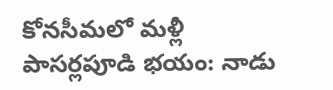కోనసీమలో మళ్లీ పాసర్లపూడి భయం: నాడు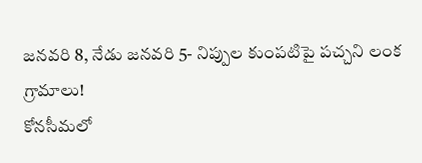జనవరి 8, నేడు జనవరి 5- నిప్పుల కుంపటిపై పచ్చని లంక గ్రామాలు!
కోనసీమలో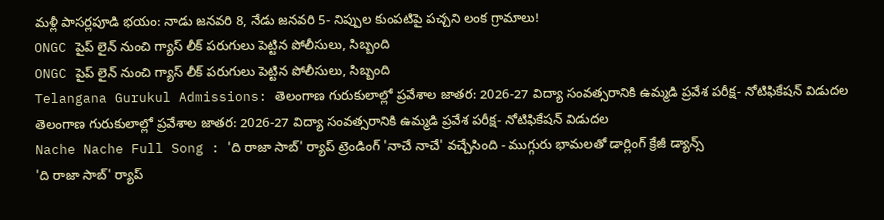మళ్లీ పాసర్లపూడి భయం: నాడు జనవరి 8, నేడు జనవరి 5- నిప్పుల కుంపటిపై పచ్చని లంక గ్రామాలు!
ONGC పైప్ లైన్ నుంచి గ్యాస్ లీక్ పరుగులు పెట్టిన పోలీసులు, సిబ్బంది
ONGC పైప్ లైన్ నుంచి గ్యాస్ లీక్ పరుగులు పెట్టిన పోలీసులు, సిబ్బంది
Telangana Gurukul Admissions: తెలంగాణ గురుకులాల్లో ప్రవేశాల జాతర: 2026-27 విద్యా సంవత్సరానికి ఉమ్మడి ప్రవేశ పరీక్ష- నోటిఫికేషన్ విడుదల
తెలంగాణ గురుకులాల్లో ప్రవేశాల జాతర: 2026-27 విద్యా సంవత్సరానికి ఉమ్మడి ప్రవేశ పరీక్ష- నోటిఫికేషన్ విడుదల
Nache Nache Full Song : 'ది రాజా సాబ్' ర్యాప్ ట్రెండింగ్ 'నాచే నాచే' వచ్చేసింది - ముగ్గురు భామలతో డార్లింగ్ క్రేజీ డ్యాన్స్
'ది రాజా సాబ్' ర్యాప్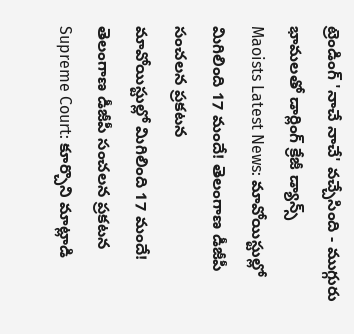ట్రెండింగ్ 'నాచే నాచే' వచ్చేసింది - ముగ్గురు భామలతో డార్లింగ్ క్రేజీ డ్యాన్స్
Maoists Latest News: మావోయిస్టుల్లో మిగిలింది 17 మందే! తెలంగాణ డీజీపీ సంచలన ప్రకటన
మావోయిస్టుల్లో మిగిలింది 17 మందే! తెలంగాణ డీజీపీ సంచలన ప్రకటన
Supreme Court: కూర్చొని మాట్లాడి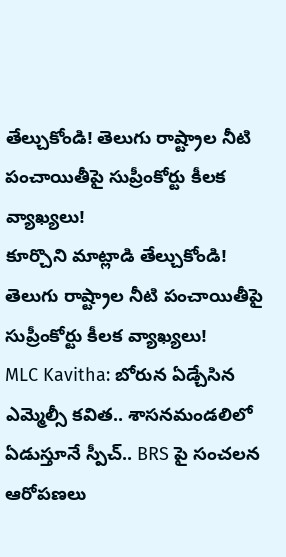తేల్చుకోండి! తెలుగు రాష్ట్రాల నీటి పంచాయితీపై సుప్రీంకోర్టు కీలక వ్యాఖ్యలు!
కూర్చొని మాట్లాడి తేల్చుకోండి! తెలుగు రాష్ట్రాల నీటి పంచాయితీపై సుప్రీంకోర్టు కీలక వ్యాఖ్యలు!
MLC Kavitha: బోరున ఏడ్చేసిన ఎమ్మెల్సీ కవిత.. శాసనమండలిలో ఏడుస్తూనే స్పీచ్.. BRS పై సంచలన ఆరోపణలు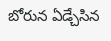బోరున ఏడ్చేసిన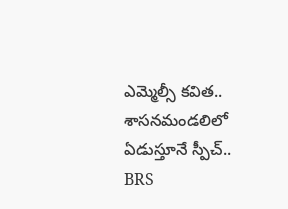ఎమ్మెల్సీ కవిత.. శాసనమండలిలో ఏడుస్తూనే స్పీచ్.. BRS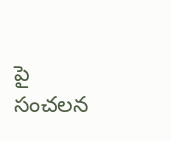పై సంచలన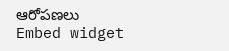ఆరోపణలు
Embed widget